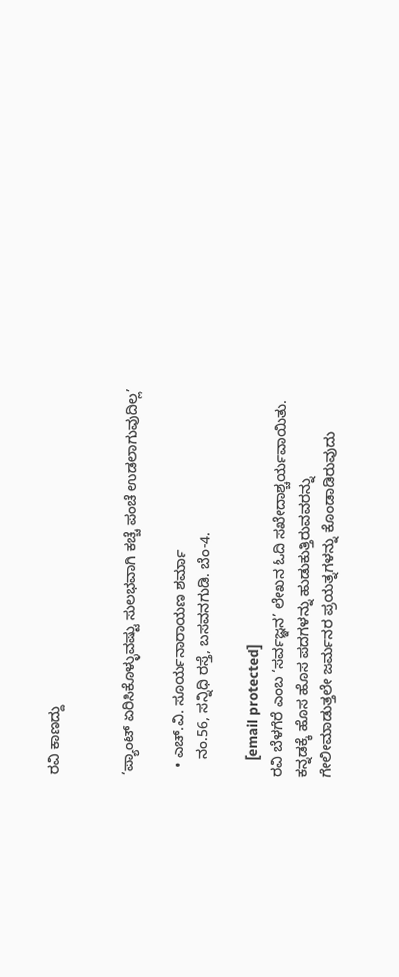ರವಿ ಕಾಣದ್ದು


‘ಪ್ಯಾಂಟ್‌ ಏರಿಸಿಕೊಳ್ಳುವಷ್ಟು ಸುಲಭವಾಗಿ ಕಚ್ಚೆ ಪಂಚೆ ಉಡಲಾಗುವುದಿಲ್ಲ’

  • ಎಚ್‌.ವಿ. ಸೂರ್ಯನಾರಾಯಣ ಶರ್ಮಾ
    ನಂ.56, ಸನ್ನಿಧಿ ರಸ್ತೆ, ಬಸವನಗುಡಿ. ಬೆಂ-4.

    [email protected]
ರವಿ ಬೆಳಗೆರೆ ಎಂಬ ‘ಸರ್ವಜ್ಞನ’ ಲೇಖನ ಓದಿ ಸಖೇದಾಶ್ಚರ್ಯವಾಯಿತು. ಕನ್ನಡಕ್ಕೆ ಹೊಸ ಹೊಸ ಪದಗಳನ್ನು ಹುಡುಕುತ್ತಿರುವವರನ್ನು ಗೇಲೀಮಾಡುತ್ತಲೇ ಜರ್ಮನರ ಪ್ರಯತ್ನಗಳನ್ನು ಕೊಂಡಾಡಿರುವುದು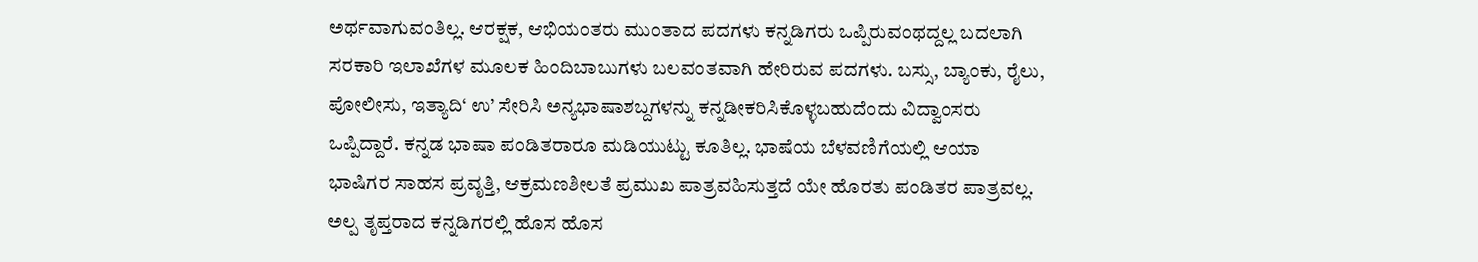ಅರ್ಥವಾಗುವಂತಿಲ್ಲ. ಆರಕ್ಷಕ, ಆಭಿಯಂತರು ಮುಂತಾದ ಪದಗಳು ಕನ್ನಡಿಗರು ಒಪ್ಪಿರುವಂಥದ್ದಲ್ಲ ಬದಲಾಗಿ ಸರಕಾರಿ ಇಲಾಖೆಗಳ ಮೂಲಕ ಹಿಂದಿಬಾಬುಗಳು ಬಲವಂತವಾಗಿ ಹೇರಿರುವ ಪದಗಳು. ಬಸ್ಸು, ಬ್ಯಾಂಕು, ರೈಲು, ಪೋಲೀಸು, ಇತ್ಯಾದಿ‘ ಉ’ ಸೇರಿಸಿ ಅನ್ಯಭಾಷಾಶಬ್ದಗಳನ್ನು ಕನ್ನಡೀಕರಿಸಿಕೊಳ್ಳಬಹುದೆಂದು ವಿದ್ವಾಂಸರು ಒಪ್ಪಿದ್ದಾರೆ. ಕನ್ನಡ ಭಾಷಾ ಪಂಡಿತರಾರೂ ಮಡಿಯುಟ್ಟು ಕೂತಿಲ್ಲ. ಭಾಷೆಯ ಬೆಳವಣಿಗೆಯಲ್ಲಿ ಆಯಾ ಭಾಷಿಗರ ಸಾಹಸ ಪ್ರವೃತ್ತಿ, ಆಕ್ರಮಣಶೀಲತೆ ಪ್ರಮುಖ ಪಾತ್ರವಹಿಸುತ್ತದೆ ಯೇ ಹೊರತು ಪಂಡಿತರ ಪಾತ್ರವಲ್ಲ. ಅಲ್ಪ ತೃಪ್ತರಾದ ಕನ್ನಡಿಗರಲ್ಲಿ ಹೊಸ ಹೊಸ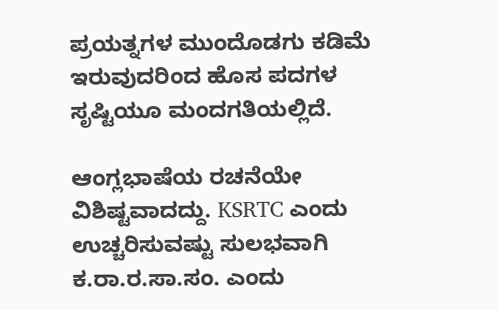ಪ್ರಯತ್ನಗಳ ಮುಂದೊಡಗು ಕಡಿಮೆ ಇರುವುದರಿಂದ ಹೊಸ ಪದಗಳ ಸೃಷ್ಟಿಯೂ ಮಂದಗತಿಯಲ್ಲಿದೆ.

ಆಂಗ್ಲಭಾಷೆಯ ರಚನೆಯೇ ವಿಶಿಷ್ಟವಾದದ್ದು. KSRTC ಎಂದು ಉಚ್ಚರಿಸುವಷ್ಟು ಸುಲಭವಾಗಿ ಕ.ರಾ.ರ.ಸಾ.ಸಂ. ಎಂದು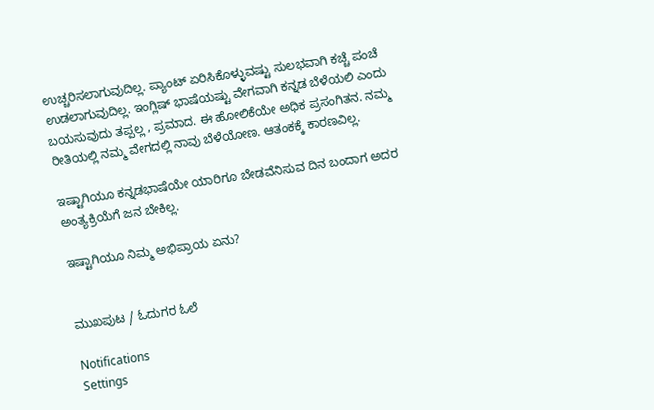ಉಚ್ಚರಿಸಲಾಗುವುದಿಲ್ಲ. ಪ್ಯಾಂಟ್‌ ಏರಿಸಿಕೊಳ್ಳುವಷ್ಟು ಸುಲಭವಾಗಿ ಕಚ್ಚೆ ಪಂಚೆ ಉಡಲಾಗುವುದಿಲ್ಲ. ಇಂಗ್ಲಿಷ್‌ ಭಾಷೆಯಷ್ಟು ವೇಗವಾಗಿ ಕನ್ನಡ ಬೆಳೆಯಲಿ ಎಂದು ಬಯಸುವುದು ತಪ್ಪಲ್ಲ , ಪ್ರಮಾದ. ಈ ಹೋಲಿಕೆಯೇ ಅಧಿಕ ಪ್ರಸಂಗಿತನ. ನಮ್ಮ ರೀತಿಯಲ್ಲಿ ನಮ್ಮ ವೇಗದಲ್ಲಿ ನಾವು ಬೆಳೆಯೋಣ. ಆತಂಕಕ್ಕೆ ಕಾರಣವಿಲ್ಲ.

ಇಷ್ಟಾಗಿಯೂ ಕನ್ನಡಭಾಷೆಯೇ ಯಾರಿಗೂ ಬೇಡವೆನಿಸುವ ದಿನ ಬಂದಾಗ ಅದರ ಅಂತ್ಯಕ್ರಿಯೆಗೆ ಜನ ಬೇಕಿಲ್ಲ.

ಇಷ್ಟಾಗಿಯೂ ನಿಮ್ಮ ಅಭಿಪ್ರಾಯ ಏನು?


ಮುಖಪುಟ / ಓದುಗರ ಓಲೆ

Notifications
Settings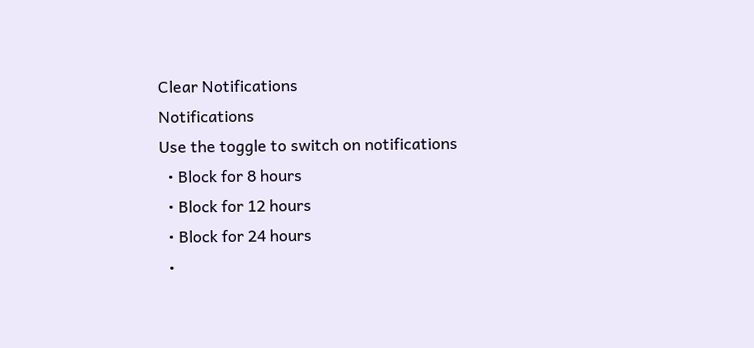Clear Notifications
Notifications
Use the toggle to switch on notifications
  • Block for 8 hours
  • Block for 12 hours
  • Block for 24 hours
  •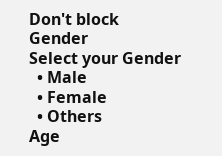Don't block
Gender
Select your Gender
  • Male
  • Female
  • Others
Age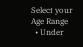Select your Age Range
  • Under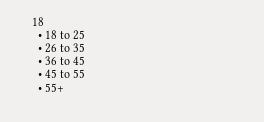18
  • 18 to 25
  • 26 to 35
  • 36 to 45
  • 45 to 55
  • 55+